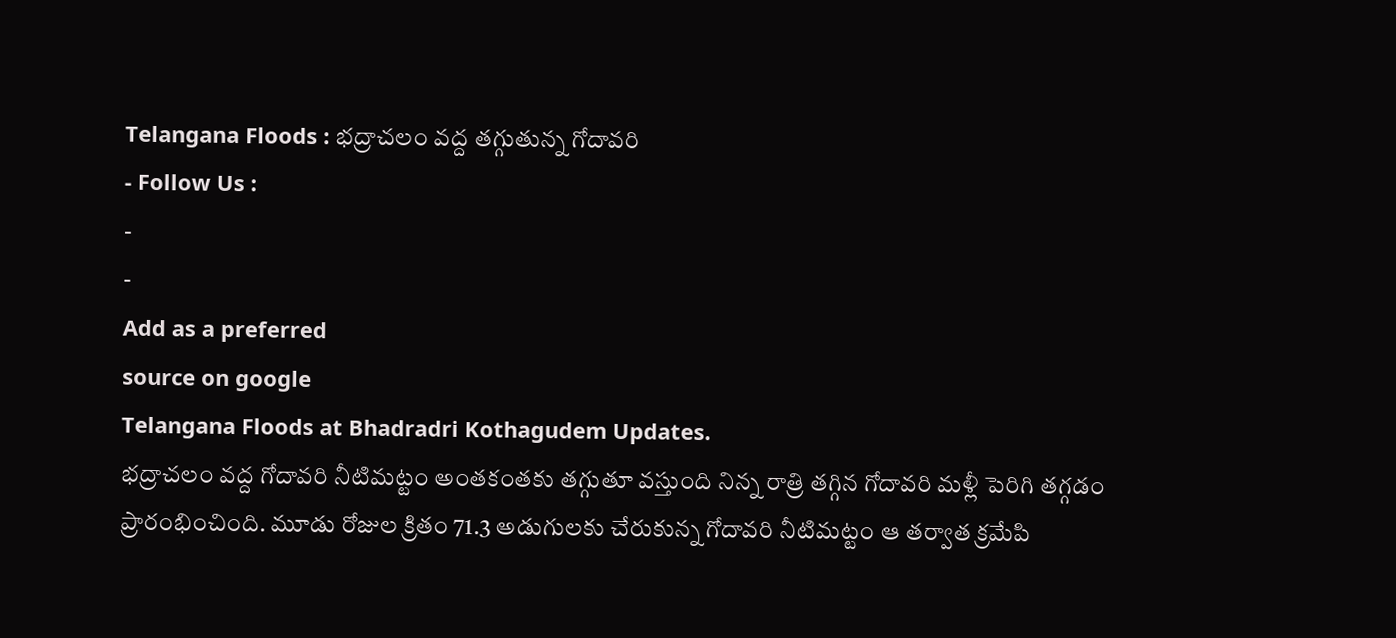Telangana Floods : భద్రాచలం వద్ద తగ్గుతున్న గోదావరి
- Follow Us :
-
-
Add as a preferred
source on google
Telangana Floods at Bhadradri Kothagudem Updates.
భద్రాచలం వద్ద గోదావరి నీటిమట్టం అంతకంతకు తగ్గుతూ వస్తుంది నిన్న రాత్రి తగ్గిన గోదావరి మళ్లీ పెరిగి తగ్గడం ప్రారంభించింది. మూడు రోజుల క్రితం 71.3 అడుగులకు చేరుకున్న గోదావరి నీటిమట్టం ఆ తర్వాత క్రమేపి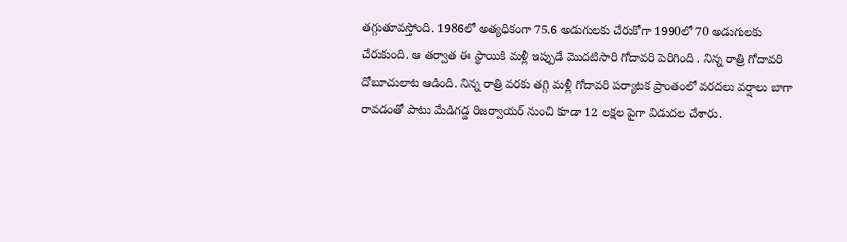తగ్గుతూవస్తోంది. 1986లో అత్యధికంగా 75.6 అడుగులకు చేరుకోగా 1990లో 70 అడుగులకు చేరుకుంది. ఆ తర్వాత ఈ స్థాయికి మళ్లీ ఇప్పుడే మొదటిసారి గోదావరి పెరిగింది . నిన్న రాత్రి గోదావరి దోబూచులాట ఆడింది. నిన్న రాత్రి వరకు తగ్గి మళ్లీ గోదావరి పర్యాటక ప్రాంతంలో వరదలు వర్షాలు బాగా రావడంతో పాటు మేడిగడ్డ రిజర్వాయర్ నుంచి కూడా 12 లక్షల పైగా విడుదల చేశారు.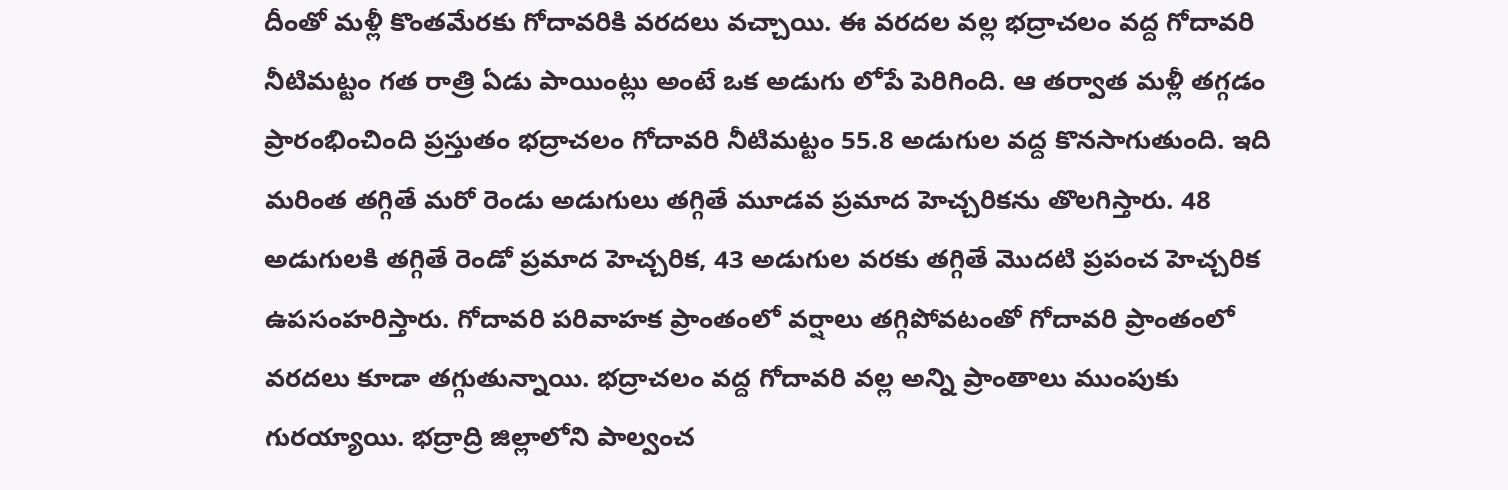దీంతో మళ్లీ కొంతమేరకు గోదావరికి వరదలు వచ్చాయి. ఈ వరదల వల్ల భద్రాచలం వద్ద గోదావరి నీటిమట్టం గత రాత్రి ఏడు పాయింట్లు అంటే ఒక అడుగు లోపే పెరిగింది. ఆ తర్వాత మళ్లీ తగ్గడం ప్రారంభించింది ప్రస్తుతం భద్రాచలం గోదావరి నీటిమట్టం 55.8 అడుగుల వద్ద కొనసాగుతుంది. ఇది మరింత తగ్గితే మరో రెండు అడుగులు తగ్గితే మూడవ ప్రమాద హెచ్చరికను తొలగిస్తారు. 48 అడుగులకి తగ్గితే రెండో ప్రమాద హెచ్చరిక, 43 అడుగుల వరకు తగ్గితే మొదటి ప్రపంచ హెచ్చరిక ఉపసంహరిస్తారు. గోదావరి పరివాహక ప్రాంతంలో వర్షాలు తగ్గిపోవటంతో గోదావరి ప్రాంతంలో వరదలు కూడా తగ్గుతున్నాయి. భద్రాచలం వద్ద గోదావరి వల్ల అన్ని ప్రాంతాలు ముంపుకు గురయ్యాయి. భద్రాద్రి జిల్లాలోని పాల్వంచ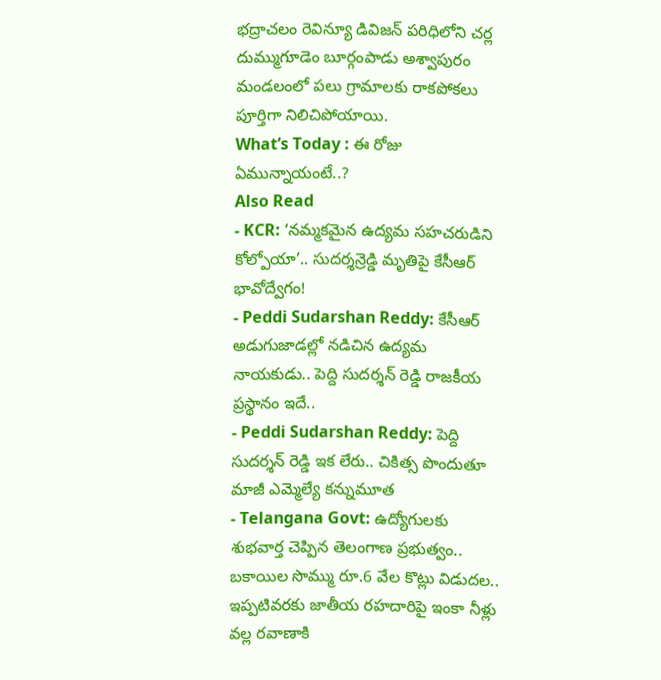భద్రాచలం రెవిన్యూ డివిజన్ పరిధిలోని చర్ల దుమ్ముగూడెం బూర్గంపాడు అశ్వాపురం మండలంలో పలు గ్రామాలకు రాకపోకలు పూర్తిగా నిలిచిపోయాయి.
What’s Today : ఈ రోజు ఏమున్నాయంటే..?
Also Read
- KCR: ‘నమ్మకమైన ఉద్యమ సహచరుడిని కోల్పోయా’.. సుదర్శన్రెడ్డి మృతిపై కేసీఆర్ భావోద్వేగం!
- Peddi Sudarshan Reddy: కేసీఆర్ అడుగుజాడల్లో నడిచిన ఉద్యమ నాయకుడు.. పెద్ది సుదర్శన్ రెడ్డి రాజకీయ ప్రస్థానం ఇదే..
- Peddi Sudarshan Reddy: పెద్ది సుదర్శన్ రెడ్డి ఇక లేరు.. చికిత్స పొందుతూ మాజీ ఎమ్మెల్యే కన్నుమూత
- Telangana Govt: ఉద్యోగులకు శుభవార్త చెప్పిన తెలంగాణ ప్రభుత్వం.. బకాయిల సొమ్ము రూ.6 వేల కొట్లు విడుదల..
ఇప్పటివరకు జాతీయ రహదారిపై ఇంకా నీళ్లు వల్ల రవాణాకి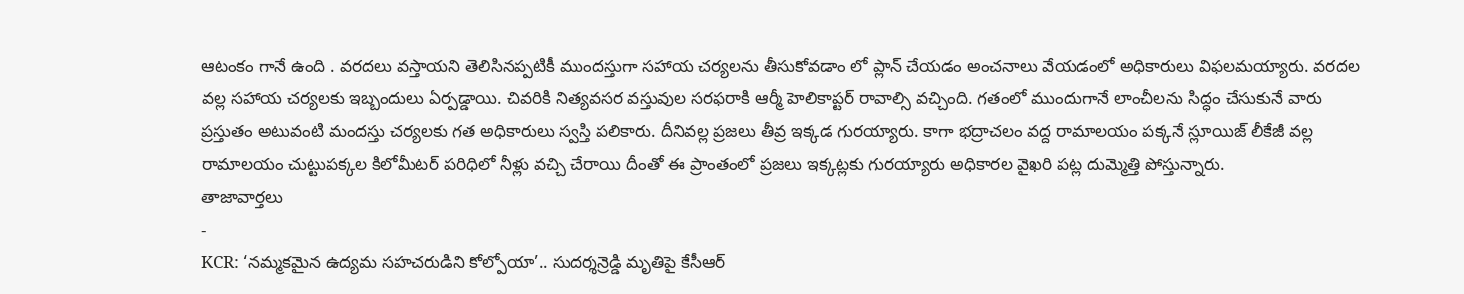ఆటంకం గానే ఉంది . వరదలు వస్తాయని తెలిసినప్పటికీ ముందస్తుగా సహాయ చర్యలను తీసుకోవడాం లో ప్లాన్ చేయడం అంచనాలు వేయడంలో అధికారులు విఫలమయ్యారు. వరదల వల్ల సహాయ చర్యలకు ఇబ్బందులు ఏర్పడ్డాయి. చివరికి నిత్యవసర వస్తువుల సరఫరాకి ఆర్మీ హెలికాప్టర్ రావాల్సి వచ్చింది. గతంలో ముందుగానే లాంచీలను సిద్ధం చేసుకునే వారు ప్రస్తుతం అటువంటి మందస్తు చర్యలకు గత అధికారులు స్వస్తి పలికారు. దీనివల్ల ప్రజలు తీవ్ర ఇక్కడ గురయ్యారు. కాగా భద్రాచలం వద్ద రామాలయం పక్కనే స్లూయిజ్ లీకేజీ వల్ల రామాలయం చుట్టుపక్కల కిలోమీటర్ పరిధిలో నీళ్లు వచ్చి చేరాయి దీంతో ఈ ప్రాంతంలో ప్రజలు ఇక్కట్లకు గురయ్యారు అధికారల వైఖరి పట్ల దుమ్మెత్తి పోస్తున్నారు.
తాజావార్తలు
-
KCR: ‘నమ్మకమైన ఉద్యమ సహచరుడిని కోల్పోయా’.. సుదర్శన్రెడ్డి మృతిపై కేసీఆర్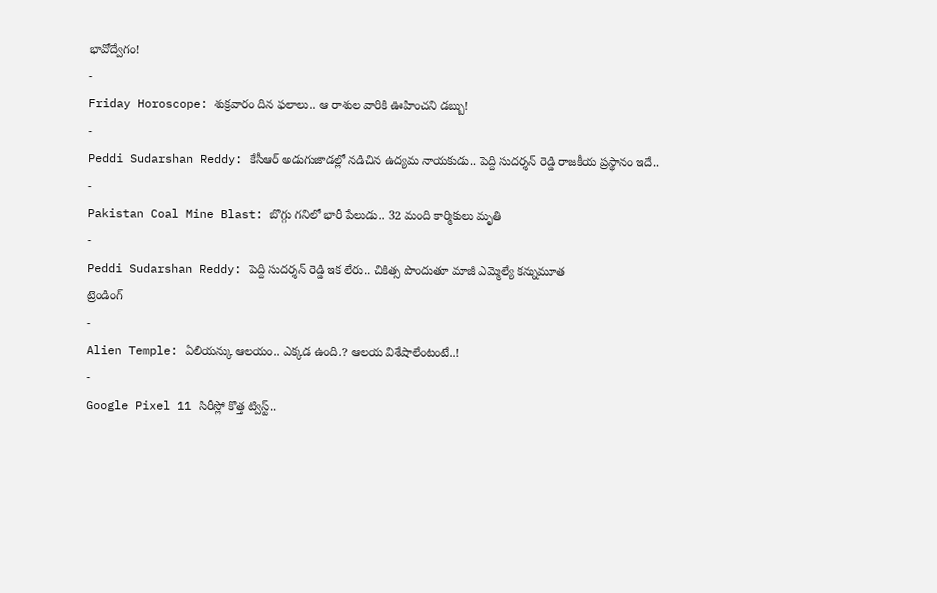భావోద్వేగం!
-
Friday Horoscope: శుక్రవారం దిన ఫలాలు.. ఆ రాశుల వారికి ఊహించని డబ్బు!
-
Peddi Sudarshan Reddy: కేసీఆర్ అడుగుజాడల్లో నడిచిన ఉద్యమ నాయకుడు.. పెద్ది సుదర్శన్ రెడ్డి రాజకీయ ప్రస్థానం ఇదే..
-
Pakistan Coal Mine Blast: బొగ్గు గనిలో భారీ పేలుడు.. 32 మంది కార్మికులు మృతి
-
Peddi Sudarshan Reddy: పెద్ది సుదర్శన్ రెడ్డి ఇక లేరు.. చికిత్స పొందుతూ మాజీ ఎమ్మెల్యే కన్నుమూత
ట్రెండింగ్
-
Alien Temple: ఏలియన్కు ఆలయం.. ఎక్కడ ఉంది.? ఆలయ విశేషాలేంటంటే..!
-
Google Pixel 11 సిరీస్లో కొత్త ట్విస్ట్..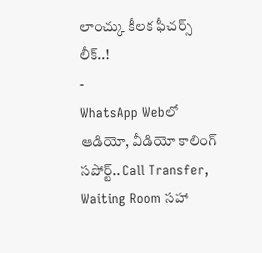లాంచ్కు కీలక ఫీచర్స్ లీక్..!
-
WhatsApp Webలో ఆడియో, వీడియో కాలింగ్ సపోర్ట్.. Call Transfer, Waiting Room సహా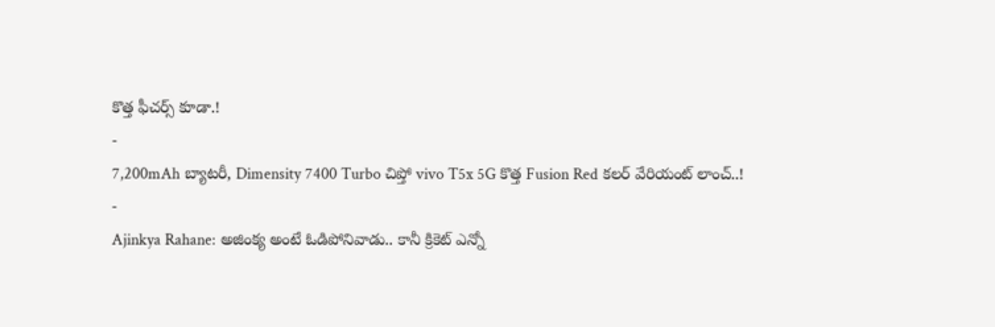కొత్త ఫీచర్స్ కూడా.!
-
7,200mAh బ్యాటరీ, Dimensity 7400 Turbo చిప్తో vivo T5x 5G కొత్త Fusion Red కలర్ వేరియంట్ లాంచ్..!
-
Ajinkya Rahane: అజింక్య అంటే ఓడిపోనివాడు.. కానీ క్రికెట్ ఎన్నో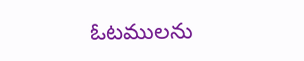ఓటములను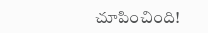చూపించింది!